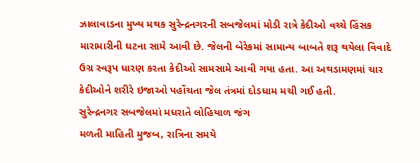ઝાલાવાડના મુખ્ય મથક સુરેન્દ્રનગરની સબજેલમાં મોડી રાત્રે કેદીઓ વચ્ચે હિંસક મારામારીની ઘટના સામે આવી છે. જેલની બેરેકમાં સામાન્ય બાબતે શરૂ થયેલા વિવાદે ઉગ્ર સ્વરૂપ ધારણ કરતા કેદીઓ સામસામે આવી ગયા હતા. આ અથડામણમાં ચાર કેદીઓને શરીરે ઇજાઓ પહોંચતા જેલ તંત્રમાં દોડધામ મચી ગઈ હતી.
સુરેન્દ્રનગર સબજેલમાં મધરાતે લોહિયાળ જંગ
મળતી માહિતી મુજબ, રાત્રિના સમયે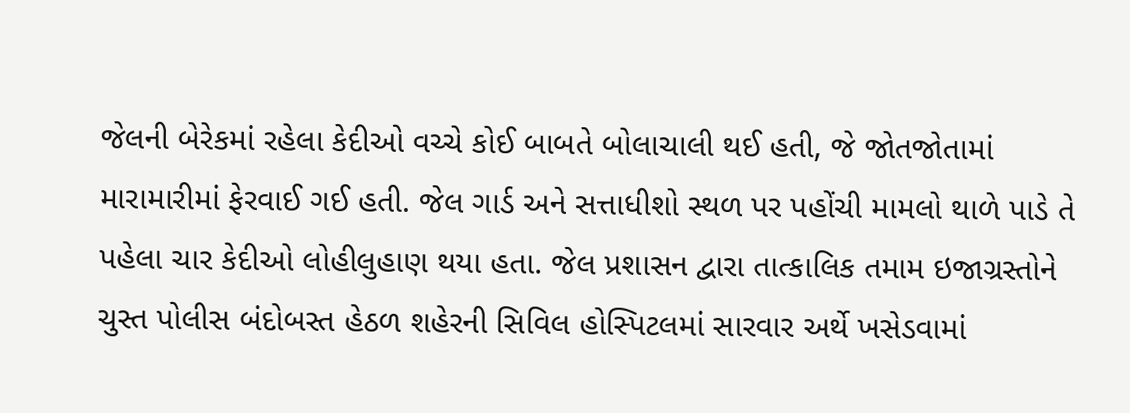જેલની બેરેકમાં રહેલા કેદીઓ વચ્ચે કોઈ બાબતે બોલાચાલી થઈ હતી, જે જોતજોતામાં મારામારીમાં ફેરવાઈ ગઈ હતી. જેલ ગાર્ડ અને સત્તાધીશો સ્થળ પર પહોંચી મામલો થાળે પાડે તે પહેલા ચાર કેદીઓ લોહીલુહાણ થયા હતા. જેલ પ્રશાસન દ્વારા તાત્કાલિક તમામ ઇજાગ્રસ્તોને ચુસ્ત પોલીસ બંદોબસ્ત હેઠળ શહેરની સિવિલ હોસ્પિટલમાં સારવાર અર્થે ખસેડવામાં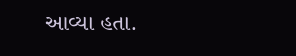આવ્યા હતા.